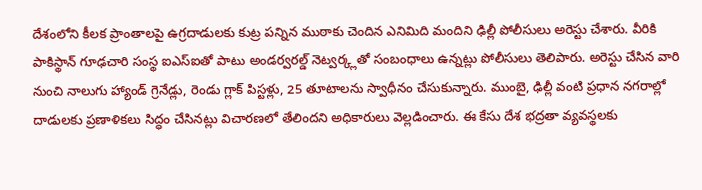దేశంలోని కీలక ప్రాంతాలపై ఉగ్రదాడులకు కుట్ర పన్నిన ముఠాకు చెందిన ఎనిమిది మందిని ఢిల్లీ పోలీసులు అరెస్టు చేశారు. వీరికి పాకిస్థాన్ గూఢచారి సంస్థ ఐఎస్ఐతో పాటు అండర్వరల్డ్ నెట్వర్క్లతో సంబంధాలు ఉన్నట్లు పోలీసులు తెలిపారు. అరెస్టు చేసిన వారి నుంచి నాలుగు హ్యాండ్ గ్రెనేడ్లు, రెండు గ్లాక్ పిస్టళ్లు, 25 తూటాలను స్వాధీనం చేసుకున్నారు. ముంబై, ఢిల్లీ వంటి ప్రధాన నగరాల్లో దాడులకు ప్రణాళికలు సిద్ధం చేసినట్లు విచారణలో తేలిందని అధికారులు వెల్లడించారు. ఈ కేసు దేశ భద్రతా వ్యవస్థలకు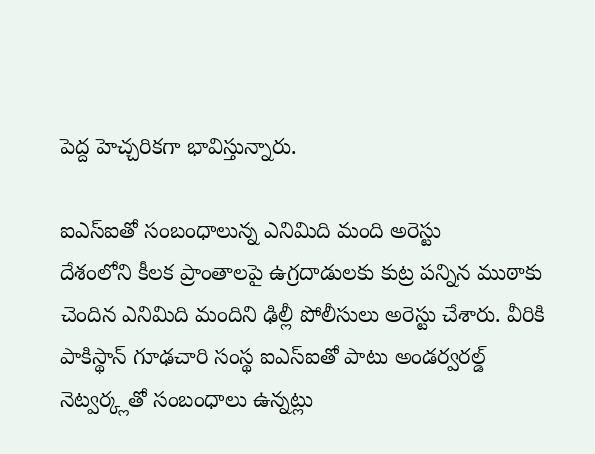పెద్ద హెచ్చరికగా భావిస్తున్నారు.

ఐఎస్ఐతో సంబంధాలున్న ఎనిమిది మంది అరెస్టు
దేశంలోని కీలక ప్రాంతాలపై ఉగ్రదాడులకు కుట్ర పన్నిన ముఠాకు చెందిన ఎనిమిది మందిని ఢిల్లీ పోలీసులు అరెస్టు చేశారు. వీరికి పాకిస్థాన్ గూఢచారి సంస్థ ఐఎస్ఐతో పాటు అండర్వరల్డ్ నెట్వర్క్లతో సంబంధాలు ఉన్నట్లు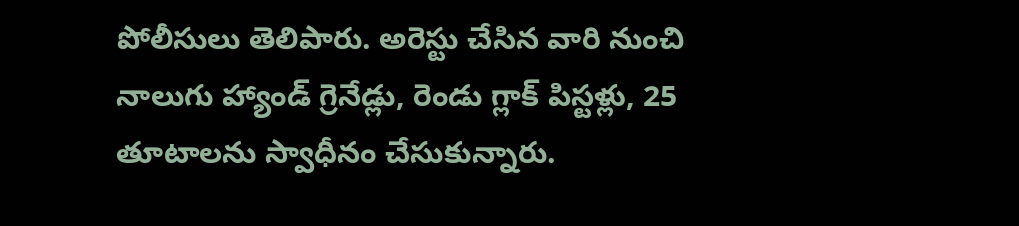పోలీసులు తెలిపారు. అరెస్టు చేసిన వారి నుంచి నాలుగు హ్యాండ్ గ్రెనేడ్లు, రెండు గ్లాక్ పిస్టళ్లు, 25 తూటాలను స్వాధీనం చేసుకున్నారు.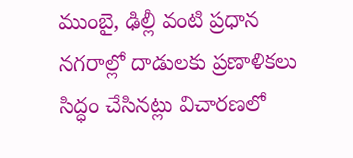ముంబై, ఢిల్లీ వంటి ప్రధాన నగరాల్లో దాడులకు ప్రణాళికలు సిద్ధం చేసినట్లు విచారణలో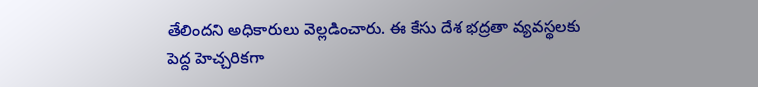తేలిందని అధికారులు వెల్లడించారు. ఈ కేసు దేశ భద్రతా వ్యవస్థలకు పెద్ద హెచ్చరికగా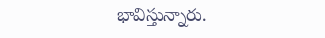భావిస్తున్నారు.